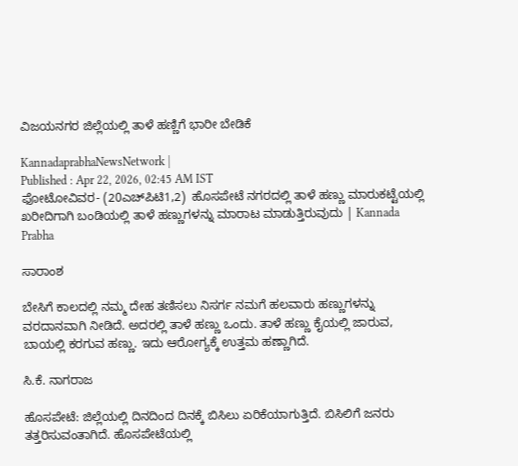ವಿಜಯನಗರ ಜಿಲ್ಲೆಯಲ್ಲಿ ತಾಳೆ ಹಣ್ಣಿಗೆ ಭಾರೀ ಬೇಡಿಕೆ

KannadaprabhaNewsNetwork |
Published : Apr 22, 2026, 02:45 AM IST
ಫೋಟೋವಿವರ- (20ಎಚ್‌ಪಿಟಿ1,2)  ಹೊಸಪೇಟೆ ನಗರದಲ್ಲಿ ತಾಳೆ ಹಣ್ಣು ಮಾರುಕಟ್ಟೆಯಲ್ಲಿ ಖರೀದಿಗಾಗಿ ಬಂಡಿಯಲ್ಲಿ ತಾಳೆ ಹಣ್ಣುಗಳನ್ನು ಮಾರಾಟ ಮಾಡುತ್ತಿರುವುದು | Kannada Prabha

ಸಾರಾಂಶ

ಬೇಸಿಗೆ ಕಾಲದಲ್ಲಿ ನಮ್ಮ ದೇಹ ತಣಿಸಲು ನಿಸರ್ಗ ನಮಗೆ ಹಲವಾರು ಹಣ್ಣುಗಳನ್ನು ವರದಾನವಾಗಿ ನೀಡಿದೆ. ಅದರಲ್ಲಿ ತಾಳೆ ಹಣ್ಣು ಒಂದು. ತಾಳೆ ಹಣ್ಣು ಕೈಯಲ್ಲಿ ಜಾರುವ, ಬಾಯಲ್ಲಿ ಕರಗುವ ಹಣ್ಣು. ಇದು ಆರೋಗ್ಯಕ್ಕೆ ಉತ್ತಮ ಹಣ್ಣಾಗಿದೆ.

ಸಿ.ಕೆ. ನಾಗರಾಜ

ಹೊಸಪೇಟೆ: ಜಿಲ್ಲೆಯಲ್ಲಿ ದಿನದಿಂದ ದಿನಕ್ಕೆ ಬಿಸಿಲು ಏರಿಕೆಯಾಗುತ್ತಿದೆ. ಬಿಸಿಲಿಗೆ ಜನರು ತತ್ತರಿಸುವಂತಾಗಿದೆ. ಹೊಸಪೇಟೆಯಲ್ಲಿ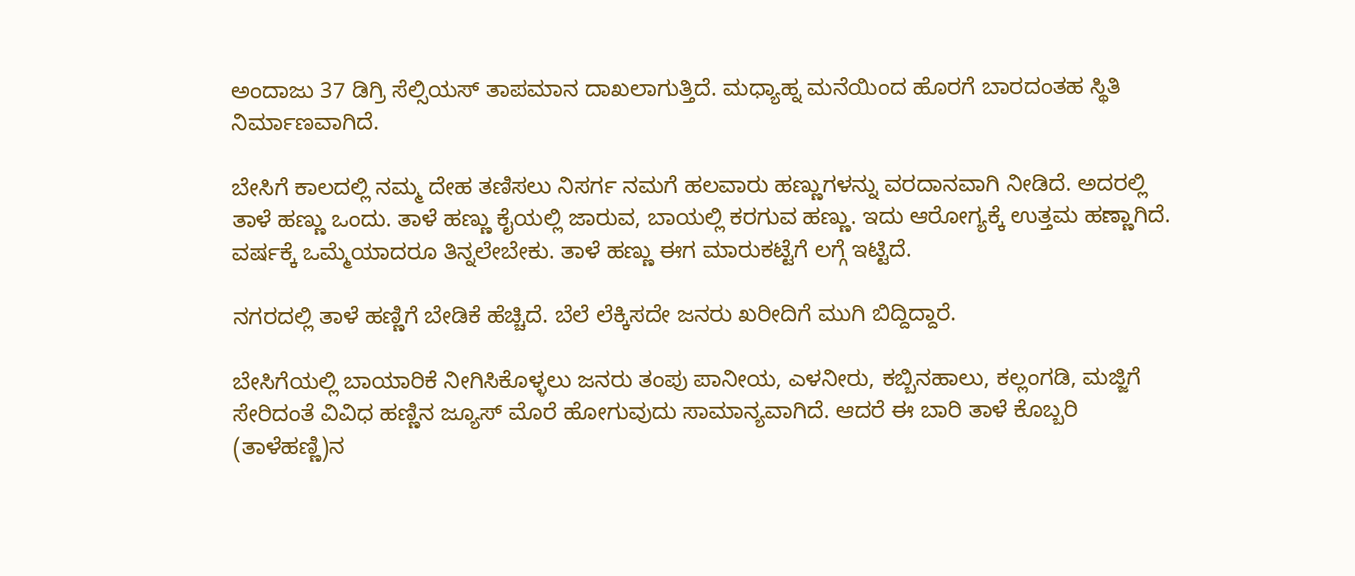ಅಂದಾಜು 37 ಡಿಗ್ರಿ ಸೆಲ್ಸಿಯಸ್‌ ತಾಪಮಾನ ದಾಖಲಾಗುತ್ತಿದೆ. ಮಧ್ಯಾಹ್ನ ಮನೆಯಿಂದ ಹೊರಗೆ ಬಾರದಂತಹ ಸ್ಥಿತಿ ನಿರ್ಮಾಣವಾಗಿದೆ.

ಬೇಸಿಗೆ ಕಾಲದಲ್ಲಿ ನಮ್ಮ ದೇಹ ತಣಿಸಲು ನಿಸರ್ಗ ನಮಗೆ ಹಲವಾರು ಹಣ್ಣುಗಳನ್ನು ವರದಾನವಾಗಿ ನೀಡಿದೆ. ಅದರಲ್ಲಿ ತಾಳೆ ಹಣ್ಣು ಒಂದು. ತಾಳೆ ಹಣ್ಣು ಕೈಯಲ್ಲಿ ಜಾರುವ, ಬಾಯಲ್ಲಿ ಕರಗುವ ಹಣ್ಣು. ಇದು ಆರೋಗ್ಯಕ್ಕೆ ಉತ್ತಮ ಹಣ್ಣಾಗಿದೆ. ವರ್ಷಕ್ಕೆ ಒಮ್ಮೆಯಾದರೂ ತಿನ್ನಲೇಬೇಕು. ತಾಳೆ ಹಣ್ಣು ಈಗ ಮಾರುಕಟ್ಟೆಗೆ ಲಗ್ಗೆ ಇಟ್ಟಿದೆ.

ನಗರದಲ್ಲಿ ತಾಳೆ ಹಣ್ಣಿಗೆ ಬೇಡಿಕೆ ಹೆಚ್ಚಿದೆ. ಬೆಲೆ ಲೆಕ್ಕಿಸದೇ ಜನರು ಖರೀದಿಗೆ ಮುಗಿ ಬಿದ್ದಿದ್ದಾರೆ.

ಬೇಸಿಗೆಯಲ್ಲಿ ಬಾಯಾರಿಕೆ ನೀಗಿಸಿಕೊಳ್ಳಲು ಜನರು ತಂಪು ಪಾನೀಯ, ಎಳನೀರು, ಕಬ್ಬಿನಹಾಲು, ಕಲ್ಲಂಗಡಿ, ಮಜ್ಜಿಗೆ ಸೇರಿದಂತೆ ವಿವಿಧ ಹಣ್ಣಿನ ಜ್ಯೂಸ್‌ ಮೊರೆ ಹೋಗುವುದು ಸಾಮಾನ್ಯವಾಗಿದೆ. ಆದರೆ ಈ ಬಾರಿ ತಾಳೆ ಕೊಬ್ಬರಿ (ತಾಳೆಹಣ್ಣಿ)ನ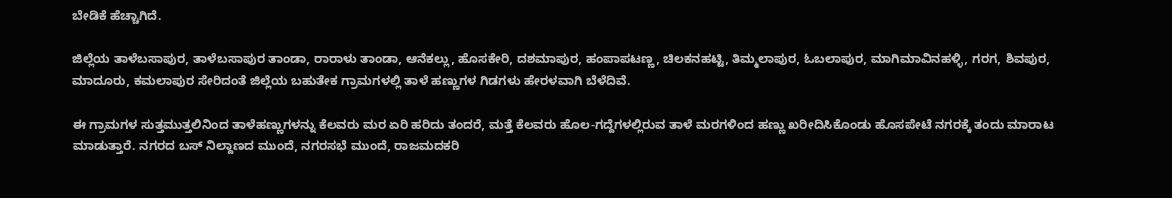ಬೇಡಿಕೆ ಹೆಚ್ಚಾಗಿದೆ.

ಜಿಲ್ಲೆಯ ತಾಳೆಬಸಾಪುರ, ತಾಳೆಬಸಾಪುರ ತಾಂಡಾ, ರಾರಾಳು ತಾಂಡಾ, ಆನೆಕಲ್ಲು, ಹೊಸಕೇರಿ, ದಶಮಾಪುರ, ಹಂಪಾಪಟಣ್ಣ, ಚಿಲಕನಹಟ್ಟಿ, ತಿಮ್ಮಲಾಪುರ, ಓಬಲಾಪುರ, ಮಾಗಿಮಾವಿನಹಳ್ಳಿ, ಗರಗ, ಶಿವಪುರ, ಮಾದೂರು, ಕಮಲಾಪುರ ಸೇರಿದಂತೆ ಜಿಲ್ಲೆಯ ಬಹುತೇಕ ಗ್ರಾಮಗಳಲ್ಲಿ ತಾಳೆ ಹಣ್ಣುಗಳ ಗಿಡಗಳು ಹೇರಳವಾಗಿ ಬೆಳೆದಿವೆ.

ಈ ಗ್ರಾಮಗಳ ಸುತ್ತಮುತ್ತಲಿನಿಂದ ತಾಳೆಹಣ್ಣುಗಳನ್ನು ಕೆಲವರು ಮರ ಏರಿ ಹರಿದು ತಂದರೆ, ಮತ್ತೆ ಕೆಲವರು ಹೊಲ-ಗದ್ದೆಗಳಲ್ಲಿರುವ ತಾಳೆ ಮರಗಳಿಂದ ಹಣ್ಣು ಖರೀದಿಸಿಕೊಂಡು ಹೊಸಪೇಟೆ ನಗರಕ್ಕೆ ತಂದು ಮಾರಾಟ ಮಾಡುತ್ತಾರೆ. ನಗರದ ಬಸ್‌ ನಿಲ್ದಾಣದ ಮುಂದೆ, ನಗರಸಭೆ ಮುಂದೆ, ರಾಜಮದಕರಿ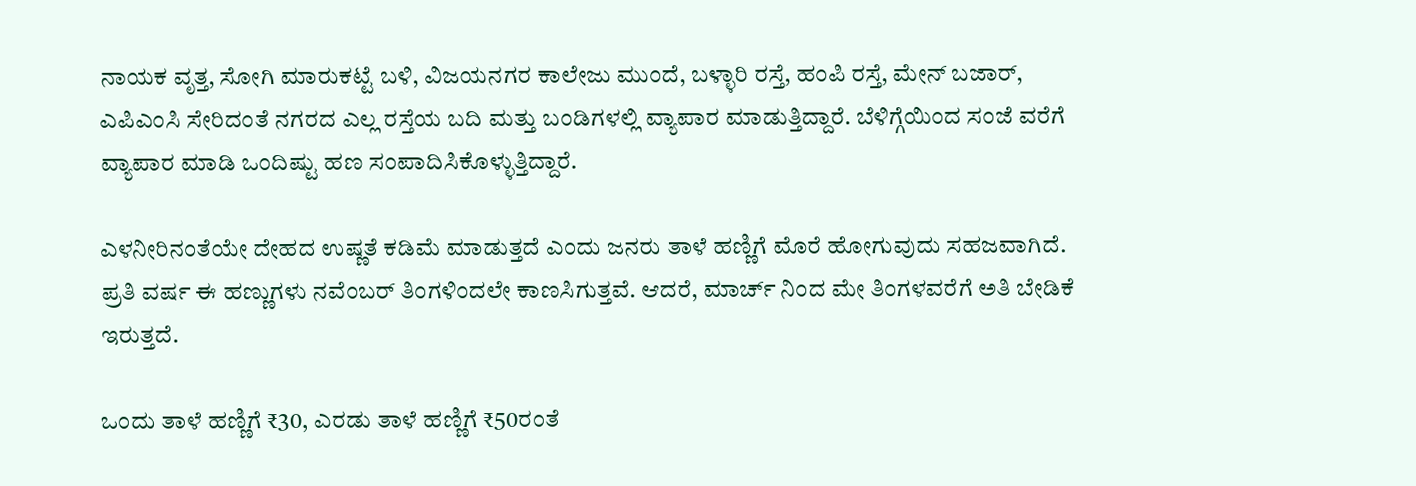ನಾಯಕ ವೃತ್ತ, ಸೋಗಿ ಮಾರುಕಟ್ಟೆ ಬಳಿ, ವಿಜಯನಗರ ಕಾಲೇಜು ಮುಂದೆ, ಬಳ್ಳಾರಿ ರಸ್ತೆ, ಹಂಪಿ ರಸ್ತೆ, ಮೇನ್‌ ಬಜಾರ್‌, ಎಪಿಎಂಸಿ ಸೇರಿದಂತೆ ನಗರದ ಎಲ್ಲ ರಸ್ತೆಯ ಬದಿ ಮತ್ತು ಬಂಡಿಗಳಲ್ಲಿ ವ್ಯಾಪಾರ ಮಾಡುತ್ತಿದ್ದಾರೆ. ಬೆಳಿಗ್ಗೆಯಿಂದ ಸಂಜೆ ವರೆಗೆ ವ್ಯಾಪಾರ ಮಾಡಿ ಒಂದಿಷ್ಟು ಹಣ ಸಂಪಾದಿಸಿಕೊಳ್ಳುತ್ತಿದ್ದಾರೆ.

ಎಳನೀರಿನಂತೆಯೇ ದೇಹದ ಉಷ್ಣತೆ ಕಡಿಮೆ ಮಾಡುತ್ತದೆ ಎಂದು ಜನರು ತಾಳೆ ಹಣ್ಣಿಗೆ ಮೊರೆ ಹೋಗುವುದು ಸಹಜವಾಗಿದೆ. ಪ್ರತಿ ವರ್ಷ ಈ ಹಣ್ಣುಗಳು ನವೆಂಬರ್‌ ತಿಂಗಳಿಂದಲೇ ಕಾಣಸಿಗುತ್ತವೆ. ಆದರೆ, ಮಾರ್ಚ್‌ ನಿಂದ ಮೇ ತಿಂಗಳವರೆಗೆ ಅತಿ ಬೇಡಿಕೆ ಇರುತ್ತದೆ.

ಒಂದು ತಾಳೆ ಹಣ್ಣಿಗೆ ₹30, ಎರಡು ತಾಳೆ ಹಣ್ಣಿಗೆ ₹50ರಂತೆ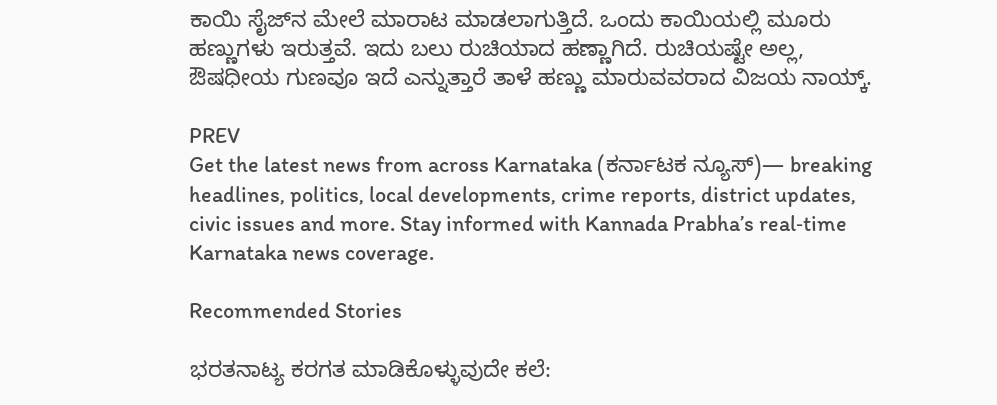ಕಾಯಿ ಸೈಜ್‌ನ ಮೇಲೆ ಮಾರಾಟ ಮಾಡಲಾಗುತ್ತಿದೆ. ಒಂದು ಕಾಯಿಯಲ್ಲಿ ಮೂರು ಹಣ್ಣುಗಳು ಇರುತ್ತವೆ. ಇದು ಬಲು ರುಚಿಯಾದ ಹಣ್ಣಾಗಿದೆ. ರುಚಿಯಷ್ಟೇ ಅಲ್ಲ, ಔಷಧೀಯ ಗುಣವೂ ಇದೆ ಎನ್ನುತ್ತಾರೆ ತಾಳೆ ಹಣ್ಣು ಮಾರುವವರಾದ ವಿಜಯ ನಾಯ್ಕ್.

PREV
Get the latest news from across Karnataka (ಕರ್ನಾಟಕ ನ್ಯೂಸ್)— breaking headlines, politics, local developments, crime reports, district updates, civic issues and more. Stay informed with Kannada Prabha’s real‑time Karnataka news coverage.

Recommended Stories

ಭರತನಾಟ್ಯ ಕರಗತ ಮಾಡಿಕೊಳ್ಳುವುದೇ ಕಲೆ: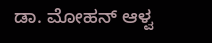ಡಾ. ಮೋಹನ್ ಆಳ್ವ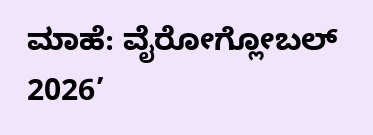ಮಾಹೆ: ವೈರೋಗ್ಲೋಬಲ್ 2026’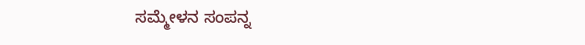ಸಮ್ಮೇಳನ ಸಂಪನ್ನ